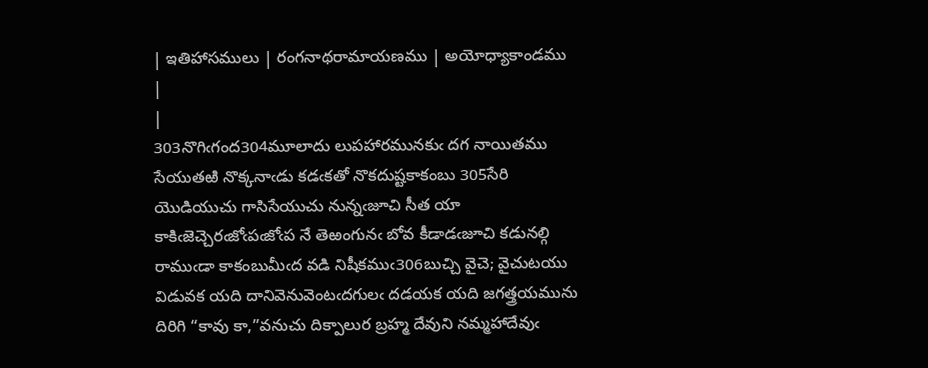| ఇతిహాసములు | రంగనాథరామాయణము | అయోధ్యాకాండము |
|
303నొగిఁగంద304మూలాదు లుపహారమునకుఁ దగ నాయితము సేయుతఱి నొక్కనాఁడు కడఁకతో నొకదుష్టకాకంబు 305సేరి యొడియుచు గాసిసేయుచు నున్నఁజూచి సీత యా కాకిఁజెచ్చెరఁజోఁపఁజోఁప నే తెఱంగునఁ బోవ కీడాడఁజూచి కడునల్గి రాముఁడా కాకంబుమీఁద వడి నిషీకముఁ306బుచ్చి వైచె; వైచుటయు విడువక యది దానివెనువెంటఁదగులఁ దడయక యది జగత్త్రయమును దిరిగి “కావు కా,”వనుచు దిక్పాలుర బ్రహ్మ దేవుని నమ్మహాదేవుఁ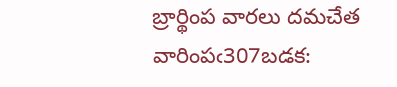బ్రార్థింప వారలు దమచేత వారింపఁ307బడక: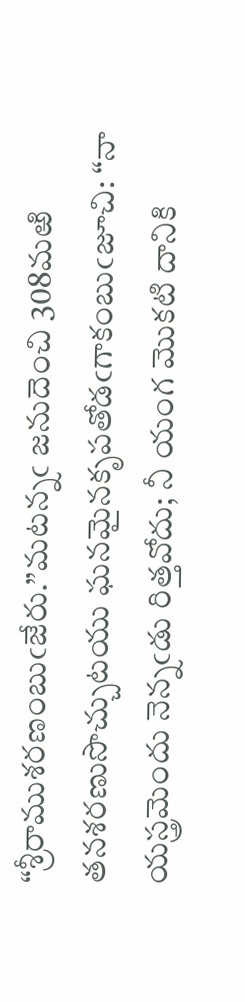“శ్రీరాముశరణంబుఁజేరు.”మటన్నఁ జనుదెంచి 308మఱి తనశరణుసొచ్చుటయు ఘనమైనకృపతోడఁగాకంబుఁజూచి: “నా యస్త్రమెందు నెన్నఁడు రిత్తవోదు; నీ యంగ మొకటి దానికి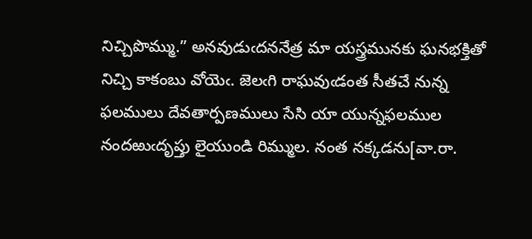నిచ్చిపొమ్ము.” అనవుడుఁదననేత్ర మా యస్త్రమునకు ఘనభక్తితో నిచ్చి కాకంబు వోయెఁ. జెలఁగి రాఘవుఁడంత సీతచే నున్న ఫలములు దేవతార్పణములు సేసి యా యున్నఫలముల నందఱుఁదృప్తు లైయుండి రిమ్ముల. నంత నక్కడను[వా.రా.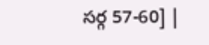సర్గ 57-60] |